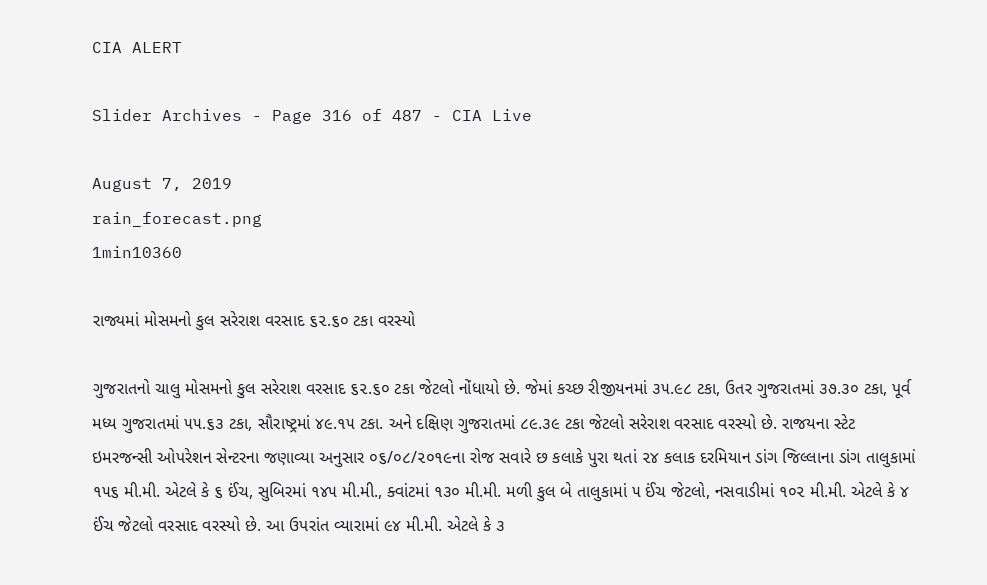CIA ALERT

Slider Archives - Page 316 of 487 - CIA Live

August 7, 2019
rain_forecast.png
1min10360

રાજ્યમાં મોસમનો કુલ સરેરાશ વરસાદ ૬૨.૬૦ ટકા વરસ્યો

ગુજરાતનો ચાલુ મોસમનો કુલ સરેરાશ વરસાદ ૬૨.૬૦ ટકા જેટલો નોંધાયો છે. જેમાં કચ્છ રીજીયનમાં ૩૫.૯૮ ટકા, ઉતર ગુજરાતમાં ૩૭.૩૦ ટકા, પૂર્વ મધ્ય ગુજરાતમાં ૫૫.૬૩ ટકા, સૌરાષ્ટ્રમાં ૪૯.૧૫ ટકા. અને દક્ષિણ ગુજરાતમાં ૮૯.૩૯ ટકા જેટલો સરેરાશ વરસાદ વરસ્યો છે. રાજયના સ્ટેટ ઇમરજન્સી ઓપરેશન સેન્ટરના જણાવ્યા અનુસાર ૦૬/૦૮/૨૦૧૯ના રોજ સવારે છ કલાકે પુરા થતાં ૨૪ કલાક દરમિયાન ડાંગ જિલ્લાના ડાંગ તાલુકામાં ૧૫૬ મી.મી. એટલે કે ૬ ઈંચ, સુબિરમાં ૧૪૫ મી.મી., ક્વાંટમાં ૧૩૦ મી.મી. મળી કુલ બે તાલુકામાં ૫ ઈંચ જેટલો, નસવાડીમાં ૧૦૨ મી.મી. એટલે કે ૪ ઈંચ જેટલો વરસાદ વરસ્યો છે. આ ઉપરાંત વ્યારામાં ૯૪ મી.મી. એટલે કે ૩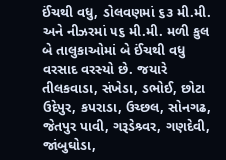ઈંચથી વધુ, ડોલવણમાં ૬૩ મી.મી. અને નીઝરમાં ૫૬ મી.મી. મળી કુલ બે તાલુકાઓમાં બે ઈંચથી વધુ વરસાદ વરસ્યો છે. જયારે તીલકવાડા, સંખેડા, ડભોઈ, છોટા ઉદેપુર, કપરાડા, ઉચ્છલ, સોનગઢ, જેતપુર પાવી, ગરૂડેશ્ર્વર, ગણદેવી, જાંબુઘોડા,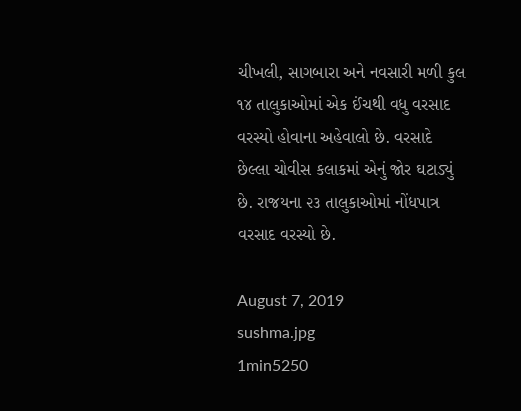ચીખલી, સાગબારા અને નવસારી મળી કુલ ૧૪ તાલુકાઓમાં એક ઈંચથી વધુ વરસાદ વરસ્યો હોવાના અહેવાલો છે. વરસાદે છેલ્લા ચોવીસ કલાકમાં એનું જોર ઘટાડ્યું છે. રાજયના ૨૩ તાલુકાઓમાં નોંધપાત્ર વરસાદ વરસ્યો છે.

August 7, 2019
sushma.jpg
1min5250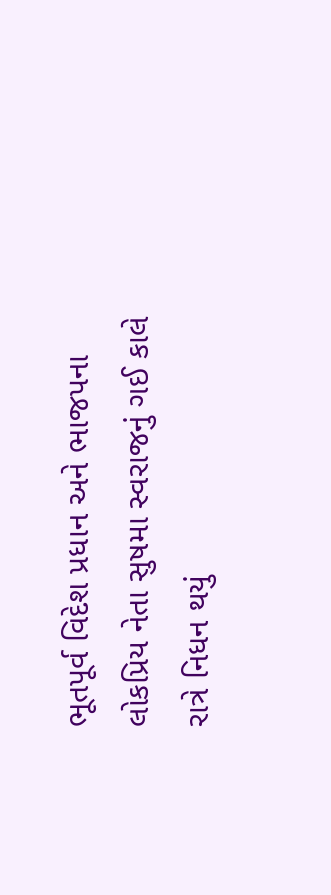ભૂતપૂર્વ વિદેશ પ્રધાન અને ભાજપના લોકપ્રિય નેતા સુષમા સ્વરાજનું ગઈ કાલે રાત્રે નિધન થયું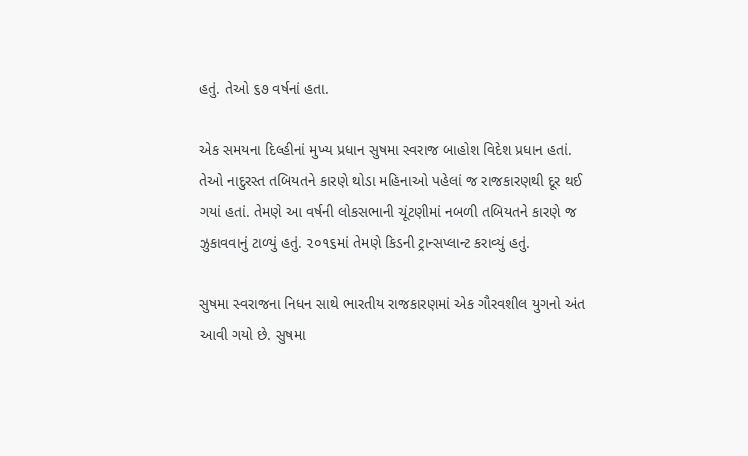હતું. તેઓ ૬૭ વર્ષનાં હતા.

એક સમયના દિલ્હીનાં મુખ્ય પ્રધાન સુષમા સ્વરાજ બાહોશ વિદેશ પ્રધાન હતાં. તેઓ નાદુરસ્ત તબિયતને કારણે થોડા મહિનાઓ પહેલાં જ રાજકારણથી દૂર થઈ ગયાં હતાં. તેમણે આ વર્ષની લોકસભાની ચૂંટણીમાં નબળી તબિયતને કારણે જ ઝુકાવવાનું ટાળ્યું હતું. ૨૦૧૬માં તેમણે કિડની ટ્રાન્સપ્લાન્ટ કરાવ્યું હતું.

સુષમા સ્વરાજના નિધન સાથે ભારતીય રાજકારણમાં એક ગૌરવશીલ યુગનો અંત આવી ગયો છે. સુષમા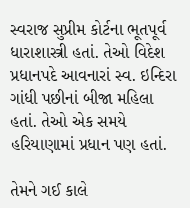સ્વરાજ સુપ્રીમ કોર્ટના ભૂતપૂર્વ ધારાશાસ્ત્રી હતાં. તેઓ વિદેશ પ્રધાનપદે આવનારાં સ્વ. ઇન્દિરા ગાંધી પછીનાં બીજા મહિલા હતાં. તેઓ એક સમયે હરિયાણામાં પ્રધાન પણ હતાં.

તેમને ગઈ કાલે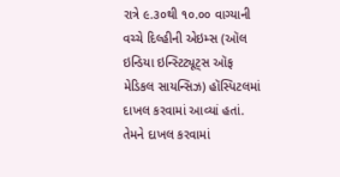રાત્રે ૯.૩૦થી ૧૦.૦૦ વાગ્યાની વચ્ચે દિલ્હીની એઇમ્સ (ઑલ ઇન્ડિયા ઇન્સ્ટિટ્યૂટ્સ ઑફ મેડિકલ સાયન્સિઝ) હૉસ્પિટલમાં દાખલ કરવામાં આવ્યાં હતાં. તેમને દાખલ કરવામાં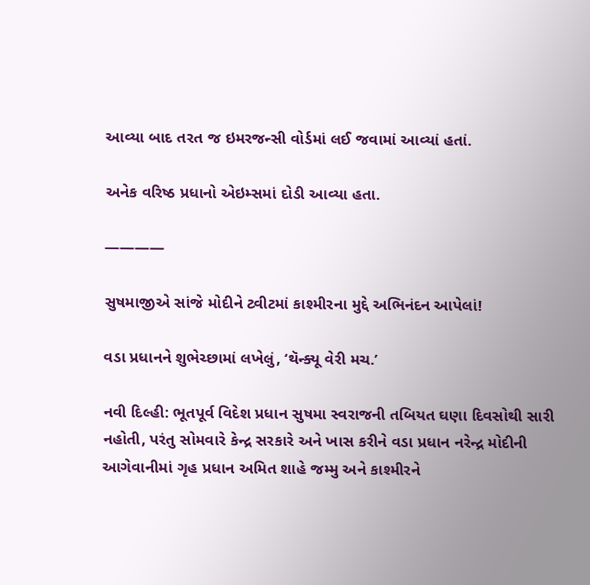આવ્યા બાદ તરત જ ઇમરજન્સી વોર્ડમાં લઈ જવામાં આવ્યાં હતાં.

અનેક વરિષ્ઠ પ્રધાનો એઇમ્સમાં દોડી આવ્યા હતા.

————

સુષમાજીએ સાંજે મોદીને ટ્વીટમાં કાશ્મીરના મુદ્દે અભિનંદન આપેલાં!

વડા પ્રધાનને શુભેચ્છામાં લખેલું, ‘થૅન્ક્યૂ વેરી મચ.’

નવી દિલ્હી: ભૂતપૂર્વ વિદેશ પ્રધાન સુષમા સ્વરાજની તબિયત ઘણા દિવસોથી સારી નહોતી, પરંતુ સોમવારે કેન્દ્ર સરકારે અને ખાસ કરીને વડા પ્રધાન નરેન્દ્ર મોદીની આગેવાનીમાં ગૃહ પ્રધાન અમિત શાહે જમ્મુ અને કાશ્મીરને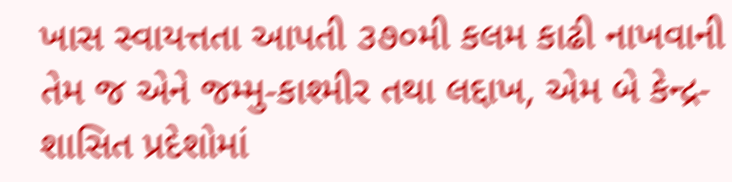ખાસ સ્વાયત્તતા આપતી ૩૭૦મી કલમ કાઢી નાખવાની તેમ જ એને જમ્મુ-કાશ્મીર તથા લદ્દાખ, એમ બે કેન્દ્ર-શાસિત પ્રદેશોમાં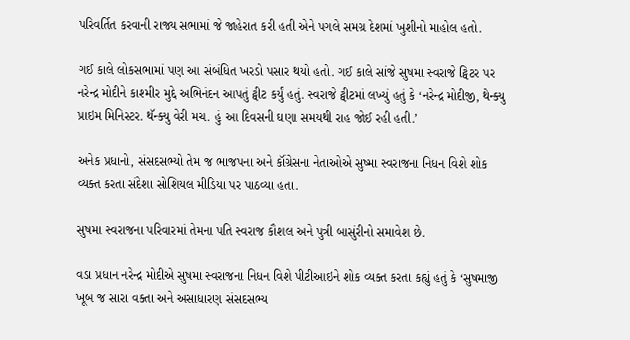પરિવર્તિત કરવાની રાજ્ય સભામાં જે જાહેરાત કરી હતી એને પગલે સમગ્ર દેશમાં ખુશીનો માહોલ હતો.

ગઈ કાલે લોકસભામાં પણ આ સંબંધિત ખરડો પસાર થયો હતો. ગઈ કાલે સાંજે સુષમા સ્વરાજે ટ્વિટર પર નરેન્દ્ર મોદીને કાશ્મીર મુદ્દે અભિનંદન આપતું ટ્વીટ કર્યું હતું. સ્વરાજે ટ્વીટમાં લખ્યું હતું કે ‘નરેન્દ્ર મોદીજી, થેન્ક્યુ પ્રાઇમ મિનિસ્ટર. થૅન્ક્યુ વેરી મચ. હું આ દિવસની ઘણા સમયથી રાહ જોઈ રહી હતી.’

અનેક પ્રધાનો, સંસદસભ્યો તેમ જ ભાજપના અને કૉંગ્રેસના નેતાઓએ સુષ્મા સ્વરાજના નિધન વિશે શોક વ્યક્ત કરતા સંદેશા સોશિયલ મીડિયા પર પાઠવ્યા હતા.

સુષમા સ્વરાજના પરિવારમાં તેમના પતિ સ્વરાજ કૌશલ અને પુત્રી બાસુંરીનો સમાવેશ છે.

વડા પ્રધાન નરેન્દ્ર મોદીએ સુષમા સ્વરાજના નિધન વિશે પીટીઆઇને શોક વ્યક્ત કરતા કહ્યું હતું કે ‘સુષમાજી ખૂબ જ સારા વક્તા અને અસાધારણ સંસદસભ્ય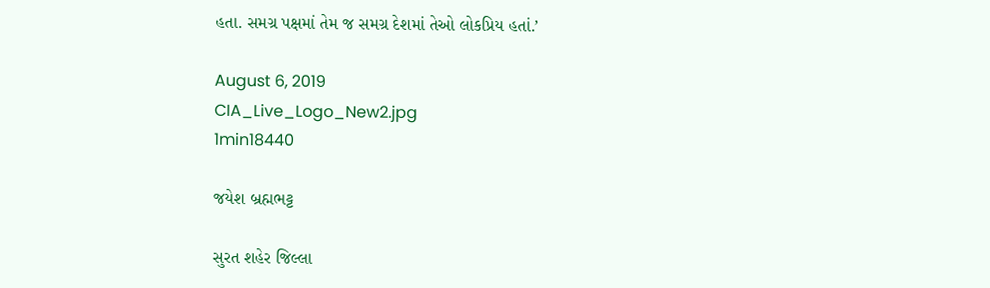હતા. સમગ્ર પક્ષમાં તેમ જ સમગ્ર દેશમાં તેઓ લોકપ્રિય હતાં.’

August 6, 2019
CIA_Live_Logo_New2.jpg
1min18440

જયેશ બ્રહ્મભટ્ટ

સુરત શહેર જિલ્લા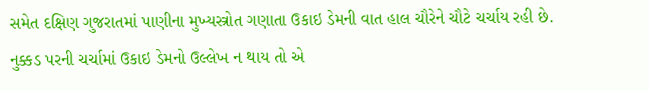સમેત દક્ષિણ ગુજરાતમાં પાણીના મુખ્યસ્ત્રોત ગણાતા ઉકાઇ ડેમની વાત હાલ ચૌરેને ચૌટે ચર્ચાય રહી છે. નુક્કડ પરની ચર્ચામાં ઉકાઇ ડેમનો ઉલ્લેખ ન થાય તો એ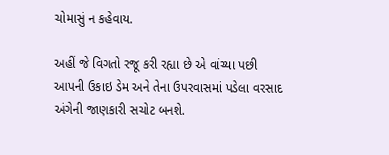ચોમાસું ન કહેવાય.

અહીં જે વિગતો રજૂ કરી રહ્યા છે એ વાંચ્યા પછી આપની ઉકાઇ ડેમ અને તેના ઉપરવાસમાં પડેલા વરસાદ અંગેની જાણકારી સચોટ બનશે.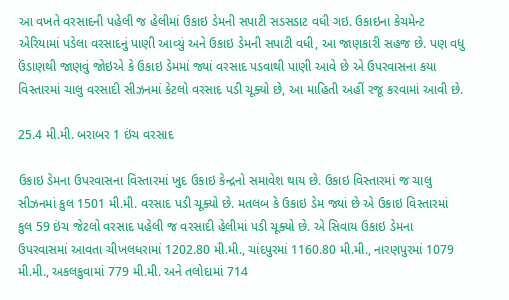આ વખતે વરસાદની પહેલી જ હેલીમાં ઉકાઇ ડેમની સપાટી સડસડાટ વધી ગઇ. ઉકાઇના કેચમેન્ટ એરિયામાં પડેલા વરસાદનું પાણી આવ્યું અને ઉકાઇ ડેમની સપાટી વધી, આ જાણકારી સહજ છે. પણ વધુ ઉંડાણથી જાણવું જોઇએ કે ઉકાઇ ડેમમાં જ્યાં વરસાદ પડવાથી પાણી આવે છે એ ઉપરવાસના કયા વિસ્તારમાં ચાલુ વરસાદી સીઝનમાં કેટલો વરસાદ પડી ચૂક્યો છે, આ માહિતી અહીં રજૂ કરવામાં આવી છે.

25.4 મી.મી. બરાબર 1 ઇંચ વરસાદ

ઉકાઇ ડેમના ઉપરવાસના વિસ્તારમાં ખુદ ઉકાઇ કેન્દ્રનો સમાવેશ થાય છે. ઉકાઇ વિસ્તારમાં જ ચાલુ સીઝનમાં કુલ 1501 મી.મી. વરસાદ પડી ચૂક્યો છે. મતલબ કે ઉકાઇ ડેમ જ્યાં છે એ ઉકાઇ વિસ્તારમાં કુલ 59 ઇંચ જેટલો વરસાદ પહેલી જ વરસાદી હેલીમાં પડી ચૂક્યો છે. એ સિવાય ઉકાઇ ડેમના ઉપરવાસમાં આવતા ચીખલધરામાં 1202.80 મી.મી., ચાંદપુરમાં 1160.80 મી.મી., નારણપુરમાં 1079 મી.મી., અકલકુવામાં 779 મી.મી. અને તલોદામાં 714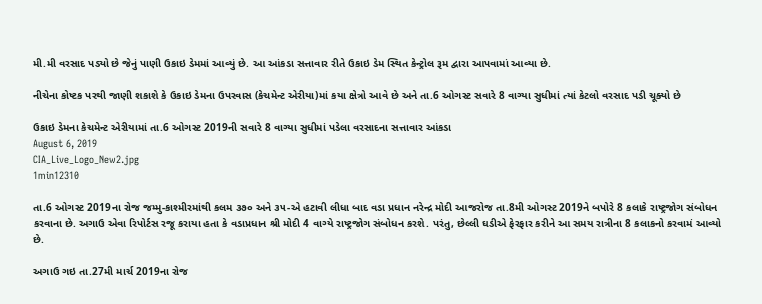મી.મી વરસાદ પડ્યો છે જેનું પાણી ઉકાઇ ડેમમાં આવ્યું છે. આ આંકડા સત્તાવાર રીતે ઉકાઇ ડેમ સ્થિત કેન્ટ્રોલ રૂમ દ્વારા આપવામાં આવ્યા છે.

નીચેના કોષ્ટક પરથી જાણી શકાશે કે ઉકાઇ ડેમના ઉપરવાસ (કેચમેન્ટ એરીયા)માં કયા ક્ષેત્રો આવે છે અને તા.6 ઓગસ્ટ સવારે 8 વાગ્યા સુધીમાં ત્યાં કેટલો વરસાદ પડી ચૂક્યો છે

ઉકાઇ ડેમના કેચમેન્ટ એરીયામાં તા.6 ઓગસ્ટ 2019ની સવારે 8 વાગ્યા સુધીમાં પડેલા વરસાદના સત્તાવાર આંકડા
August 6, 2019
CIA_Live_Logo_New2.jpg
1min12310

તા.6 ઓગસ્ટ 2019ના રોજ જમ્મુ-કાશ્મીરમાંથી કલમ ૩૭૦ અને ૩૫-એ હટાવી લીધા બાદ વડા પ્રધાન નરેન્દ્ર મોદી આજરોજ તા.8મી ઓગસ્ટ 2019ને બપોરે 8 કલાકે રાષ્ટ્રજોગ સંબોધન કરવાના છે. અગાઉ એવા રિપોર્ટસ રજૂ કરાયા હતા કે વડાપ્રધાન શ્રી મોદી 4 વાગ્યે રાષ્ટ્રજોગ સંબોધન કરશે. પરંતુ, છેલ્લી ઘડીએ ફેરફાર કરીને આ સમય રાત્રીના 8 કલાકનો કરવામં આવ્યો છે.

અગાઉ ગઇ તા.27મી માર્ચ 2019ના રોજ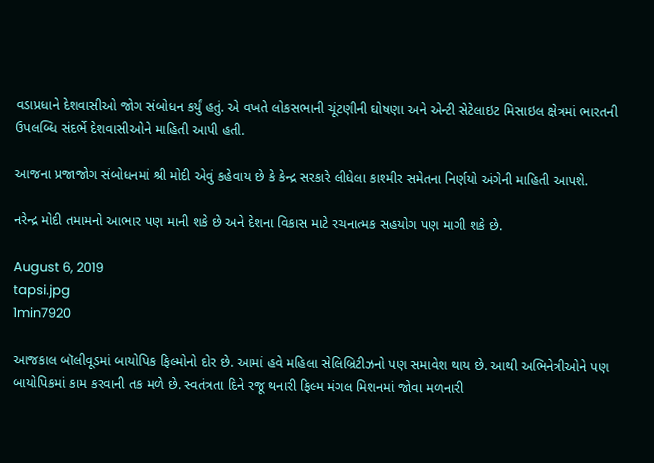વડાપ્રધાને દેશવાસીઓ જોગ સંબોધન કર્યું હતું. એ વખતે લોકસભાની ચૂંટણીની ઘોષણા અને એન્ટી સેટેલાઇટ મિસાઇલ ક્ષેત્રમાં ભારતની ઉપલબ્ધિ સંદર્ભે દેશવાસીઓને માહિતી આપી હતી.

આજના પ્રજાજોગ સંબોધનમાં શ્રી મોદી એવું કહેવાય છે કે કેન્દ્ર સરકારે લીધેલા કાશ્મીર સમેતના નિર્ણયો અંગેની માહિતી આપશે.

નરેન્દ્ર મોદી તમામનો આભાર પણ માની શકે છે અને દેશના વિકાસ માટે રચનાત્મક સહયોગ પણ માગી શકે છે.

August 6, 2019
tapsi.jpg
1min7920

આજકાલ બૉલીવૂડમાં બાયોપિક ફિલ્મોનો દોર છે. આમાં હવે મહિલા સેલિબ્રિટીઝનો પણ સમાવેશ થાય છે. આથી અભિનેત્રીઓને પણ બાયોપિકમાં કામ કરવાની તક મળે છે. સ્વતંત્રતા દિને રજૂ થનારી ફિલ્મ મંગલ મિશનમાં જોવા મળનારી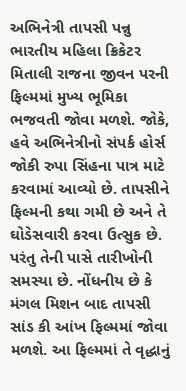અભિનેત્રી તાપસી પન્નુ ભારતીય મહિલા ક્રિકેટર મિતાલી રાજના જીવન પરની ફિલ્મમાં મુખ્ય ભૂમિકા ભજવતી જોવા મળશે. જોકે, હવે અભિનેત્રીનો સંપર્ક હોર્સ જોકી રુપા સિંહના પાત્ર માટે કરવામાં આવ્યો છે. તાપસીને ફિલ્મની કથા ગમી છે અને તે ઘોડેસવારી કરવા ઉત્સુક છે. પરંતુ તેની પાસે તારીખોની સમસ્યા છે. નોંધનીય છે કે મંગલ મિશન બાદ તાપસી સાંડ કી આંખ ફિલ્મમાં જોવા મળશે. આ ફિલ્મમાં તે વૃદ્ધાનું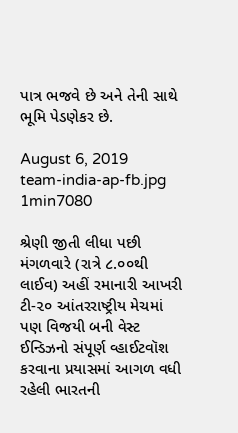પાત્ર ભજવે છે અને તેની સાથે ભૂમિ પેડણેકર છે.

August 6, 2019
team-india-ap-fb.jpg
1min7080

શ્રેણી જીતી લીધા પછી મંગળવારે (રાત્રે ૮.૦૦થી લાઈવ) અહીં રમાનારી આખરી ટી-૨૦ આંતરરાષ્ટ્રીય મેચમાં પણ વિજયી બની વેસ્ટ ઈન્ડિઝનો સંપૂર્ણ વ્હાઈટવૉશ કરવાના પ્રયાસમાં આગળ વધી રહેલી ભારતની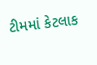ટીમમાં કેટલાક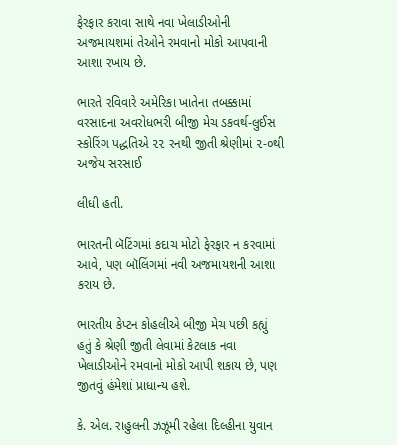ફેરફાર કરાવા સાથે નવા ખેલાડીઓની અજમાયશમાં તેઓને રમવાનો મોકો આપવાની આશા રખાય છે.

ભારતે રવિવારે અમેરિકા ખાતેના તબક્કામાં વરસાદના અવરોધભરી બીજી મેચ ડકવર્થ-લુઈસ સ્કોરિંગ પદ્ધતિએ ૨૨ રનથી જીતી શ્રેણીમાં ૨-૦થી અજેય સરસાઈ

લીધી હતી.

ભારતની બૅટિંગમાં કદાચ મોટો ફેરફાર ન કરવામાં આવે, પણ બૉલિંગમાં નવી અજમાયશની આશા કરાય છે.

ભારતીય કેપ્ટન કોહલીએ બીજી મેચ પછી કહ્યું હતું કે શ્રેણી જીતી લેવામાં કેટલાક નવા ખેલાડીઓને રમવાનો મોકો આપી શકાય છે, પણ જીતવું હંમેશાં પ્રાધાન્ય હશે.

કે. એલ. રાહુલની ઝઝૂમી રહેલા દિલ્હીના યુવાન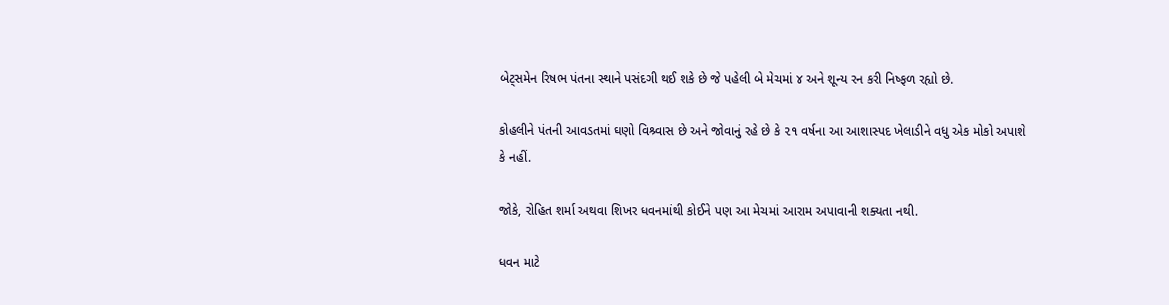બેટ્સમેન રિષભ પંતના સ્થાને પસંદગી થઈ શકે છે જે પહેલી બે મેચમાં ૪ અને શૂન્ય રન કરી નિષ્ફળ રહ્યો છે.

કોહલીને પંતની આવડતમાં ઘણો વિશ્ર્વાસ છે અને જોવાનું રહે છે કે ૨૧ વર્ષના આ આશાસ્પદ ખેલાડીને વધુ એક મોકો અપાશે કે નહીં.

જોકે, રોહિત શર્મા અથવા શિખર ધવનમાંથી કોઈને પણ આ મેચમાં આરામ અપાવાની શક્યતા નથી.

ધવન માટે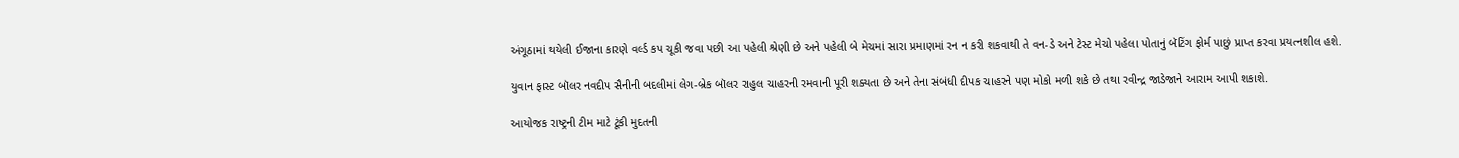અંગૂઠામાં થયેલી ઈજાના કારણે વર્લ્ડ કપ ચૂકી જવા પછી આ પહેલી શ્રેણી છે અને પહેલી બે મેચમાં સારા પ્રમાણમાં રન ન કરી શકવાથી તે વન-ડે અને ટેસ્ટ મેચો પહેલા પોતાનું બૅટિંગ ફોર્મ પાછું પ્રાપ્ત કરવા પ્રયત્નશીલ હશે.

યુવાન ફાસ્ટ બૉલર નવદીપ સૈનીની બદલીમાં લેગ-બ્રેક બૉલર રાહુલ ચાહરની રમવાની પૂરી શક્યતા છે અને તેના સંબંધી દીપક ચાહરને પણ મોકો મળી શકે છે તથા રવીન્દ્ર જાડેજાને આરામ આપી શકાશે.

આયોજક રાષ્ટ્રની ટીમ માટે ટૂંકી મુદતની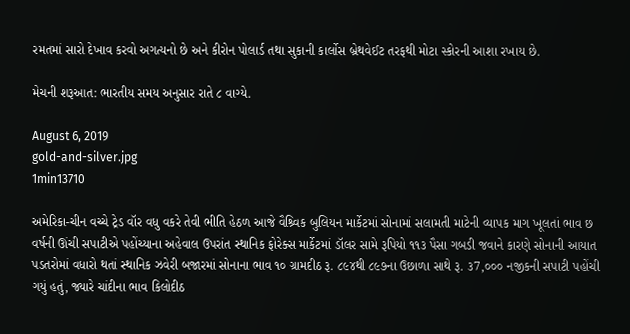રમતમાં સારો દેખાવ કરવો અગત્યનો છે અને કીરોન પોલાર્ડ તથા સુકાની કાર્લોસ બ્રેથવેઈટ તરફથી મોટા સ્કોરની આશા રખાય છે.

મેચની શરૂઆત: ભારતીય સમય અનુસાર રાતે ૮ વાગ્યે.

August 6, 2019
gold-and-silver.jpg
1min13710

અમેરિકા-ચીન વચ્ચે ટ્રેડ વૉર વધુ વકરે તેવી ભીતિ હેઠળ આજે વૈશ્ર્વિક બુલિયન માર્કેટમાં સોનામાં સલામતી માટેની વ્યાપક માગ ખૂલતાં ભાવ છ વર્ષની ઊંચી સપાટીએ પહોંચ્યાના અહેવાલ ઉપરાંત સ્થાનિક ફોરેક્સ માર્કેટમાં ડૉલર સામે રૂપિયો ૧૧૩ પૈસા ગબડી જવાને કારણે સોનાની આયાત પડતરોમાં વધારો થતાં સ્થાનિક ઝવેરી બજારમાં સોનાના ભાવ ૧૦ ગ્રામદીઠ રૂ. ૮૯૪થી ૮૯૭ના ઉછાળા સાથે રૂ. ૩7,૦૦૦ નજીકની સપાટી પહોંચી ગયું હતું, જ્યારે ચાંદીના ભાવ કિલોદીઠ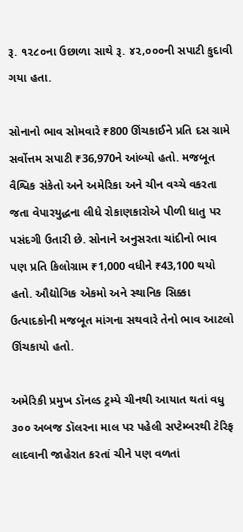રૂ. ૧૨૮૦ના ઉછાળા સાથે રૂ. ૪૨,૦૦૦ની સપાટી કુદાવી ગયા હતા.

સોનાનો ભાવ સોમવારે ₹800 ઊંચકાઈને પ્રતિ દસ ગ્રામે સર્વોત્તમ સપાટી ₹36,970ને આંબ્યો હતો. મજબૂત વૈશ્વિક સંકેતો અને અમેરિકા અને ચીન વચ્ચે વકરતા જતા વેપારયુદ્ધના લીધે રોકાણકારોએ પીળી ધાતુ પર પસંદગી ઉતારી છે. સોનાને અનુસરતા ચાંદીનો ભાવ પણ પ્રતિ કિલોગ્રામ ₹1,000 વધીને ₹43,100 થયો હતો. ઔદ્યોગિક એકમો અને સ્થાનિક સિક્કા ઉત્પાદકોની મજબૂત માંગના સથવારે તેનો ભાવ આટલો ઊંચકાયો હતો.

અમેરિકી પ્રમુખ ડૉનલ્ડ ટ્રમ્પે ચીનથી આયાત થતાં વધુ ૩૦૦ અબજ ડૉલરના માલ પર પહેલી સપ્ટેમ્બરથી ટેરિફ લાદવાની જાહેરાત કરતાં ચીને પણ વળતાં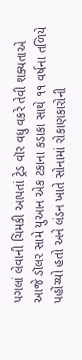પગલાં લેવાની ચિમકી આપતાં ટ્રેડ વૉર વધુ વકરે તેવી શક્યતાએ આજે ડૉલર સામે યુઆન એક ટકાના કડાકા સાથે ૧૧ વર્ષના તળિયે પહોંચ્યો હતો અને લંડન ખાતે સોનામાં રોકાણકારોની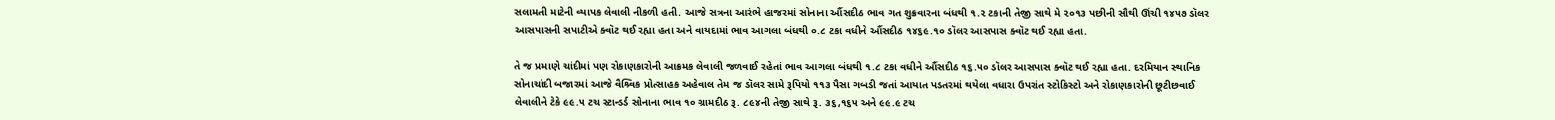સલામતી માટેની વ્યાપક લેવાલી નીકળી હતી. આજે સત્રના આરંભે હાજરમાં સોનાના ઔંસદીઠ ભાવ ગત શુક્રવારના બંધથી ૧.૨ ટકાની તેજી સાથે મે ૨૦૧૩ પછીની સૌથી ઊંચી ૧૪૫૭ ડૉલર આસપાસની સપાટીએ ક્વૉટ થઈ રહ્યા હતા અને વાયદામાં ભાવ આગલા બંધથી ૦.૮ ટકા વધીને ઔંસદીઠ ૧૪૬૯.૧૦ ડૉલર આસપાસ ક્વૉટ થઈ રહ્યા હતા.

તે જ પ્રમાણે ચાંદીમાં પણ રોકાણકારોની આક્રમક લેવાલી જળવાઈ રહેતાં ભાવ આગલા બંધથી ૧.૮ ટકા વધીને ઔંસદીઠ ૧૬.૫૦ ડૉલર આસપાસ ક્વૉટ થઈ રહ્યા હતા. દરમિયાન સ્થાનિક સોનાચાંદી બજારમાં આજે વૈશ્ર્વિક પ્રોત્સાહક અહેવાલ તેમ જ ડૉલર સામે રૂપિયો ૧૧૩ પૈસા ગબડી જતાં આયાત પડતરમાં થયેલા વધારા ઉપરાંત સ્ટોકિસ્ટો અને રોકાણકારોની છૂટીછવાઈ લેવાલીને ટેકે ૯૯.૫ ટચ સ્ટાન્ડર્ડ સોનાના ભાવ ૧૦ ગ્રામદીઠ રૂ. ૮૯૪ની તેજી સાથે રૂ. ૩૬,૧૬૫ અને ૯૯.૯ ટચ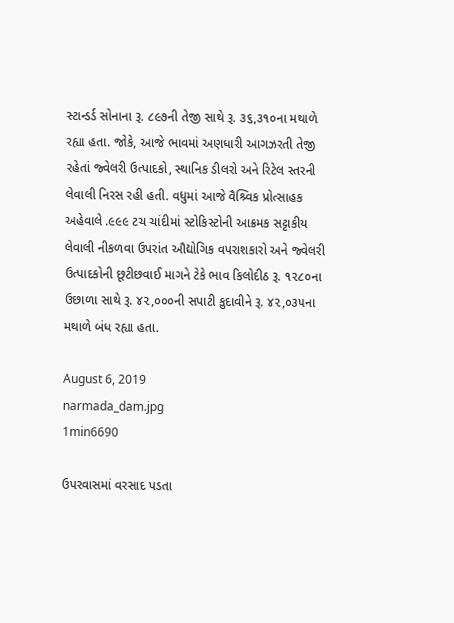સ્ટાન્ડર્ડ સોનાના રૂ. ૮૯૭ની તેજી સાથે રૂ. ૩૬,૩૧૦ના મથાળે રહ્યા હતા. જોકે, આજે ભાવમાં અણધારી આગઝરતી તેજી રહેતાં જ્વેલરી ઉત્પાદકો, સ્થાનિક ડીલરો અને રિટેલ સ્તરની લેવાલી નિરસ રહી હતી. વધુમાં આજે વૈશ્ર્વિક પ્રોત્સાહક અહેવાલે .૯૯૯ ટચ ચાંદીમાં સ્ટોકિસ્ટોની આક્રમક સટ્ટાકીય લેવાલી નીકળવા ઉપરાંત ઔદ્યોગિક વપરાશકારો અને જ્વેલરી ઉત્પાદકોની છૂટીછવાઈ માગને ટેકે ભાવ કિલોદીઠ રૂ. ૧૨૮૦ના ઉછાળા સાથે રૂ. ૪૨,૦૦૦ની સપાટી કુદાવીને રૂ. ૪૨,૦૩૫ના મથાળે બંધ રહ્યા હતા.

August 6, 2019
narmada_dam.jpg
1min6690

ઉપરવાસમાં વરસાદ પડતા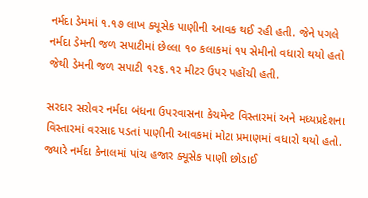નર્મદા ડેમમાં ૧.૧૭ લાખ ક્યૂસેક પાણીની આવક થઈ રહી હતી. જેને પગલે નર્મદા ડેમની જળ સપાટીમાં છેલ્લા ૧૦ કલાકમાં ૧૫ સેમીનો વધારો થયો હતો જેથી ડેમની જળ સપાટી ૧૨૬.૧૨ મીટર ઉપર પહોંચી હતી.

સરદાર સરોવર નર્મદા બંધના ઉપરવાસના કેચમેન્ટ વિસ્તારમાં અને મધ્યપ્રદેશના વિસ્તારમાં વરસાદ પડતાં પાણીની આવકમાં મોટા પ્રમાણમાં વધારો થયો હતો. જ્યારે નર્મદા કેનાલમાં પાંચ હજાર ક્યૂસેક પાણી છોડાઈ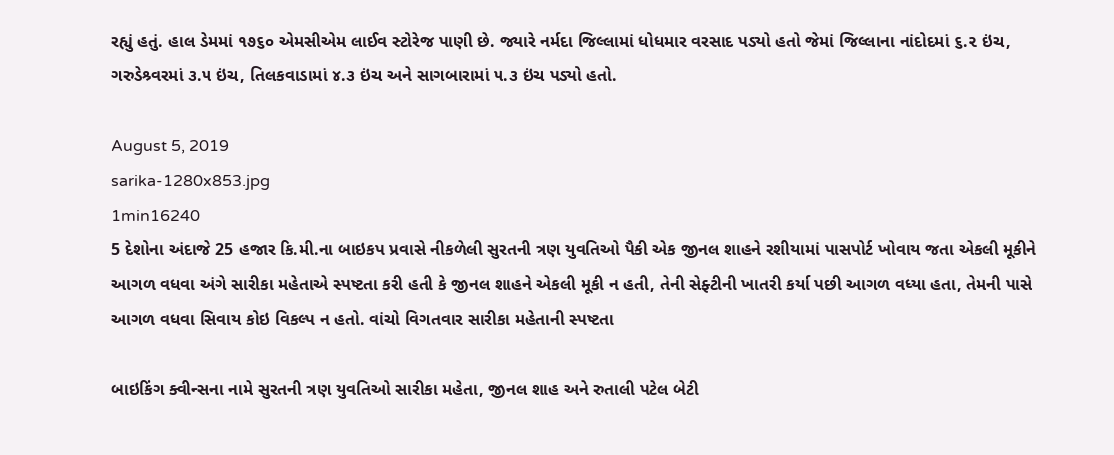રહ્યું હતું. હાલ ડેમમાં ૧૭૬૦ એમસીએમ લાઈવ સ્ટોરેજ પાણી છે. જ્યારે નર્મદા જિલ્લામાં ધોધમાર વરસાદ પડ્યો હતો જેમાં જિલ્લાના નાંદોદમાં ૬.૨ ઇંચ, ગરુડેશ્ર્વરમાં ૩.૫ ઇંચ, તિલકવાડામાં ૪.૩ ઇંચ અને સાગબારામાં ૫.૩ ઇંચ પડ્યો હતો.

August 5, 2019
sarika-1280x853.jpg
1min16240
5 દેશોના અંદાજે 25 હજાર કિ.મી.ના બાઇકપ પ્રવાસે નીકળેલી સુરતની ત્રણ યુવતિઓ પૈકી એક જીનલ શાહને રશીયામાં પાસપોર્ટ ખોવાય જતા એકલી મૂકીને આગળ વધવા અંગે સારીકા મહેતાએ સ્પષ્ટતા કરી હતી કે જીનલ શાહને એકલી મૂકી ન હતી, તેની સેફ્ટીની ખાતરી કર્યા પછી આગળ વધ્યા હતા, તેમની પાસે આગળ વધવા સિવાય કોઇ વિકલ્પ ન હતો. વાંચો વિગતવાર સારીકા મહેતાની સ્પષ્ટતા

બાઇકિંગ ક્વીન્સના નામે સુરતની ત્રણ યુવતિઓ સારીકા મહેતા, જીનલ શાહ અને રુતાલી પટેલ બેટી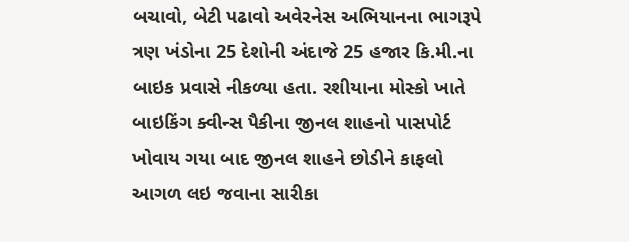બચાવો, બેટી પઢાવો અવેરનેસ અભિયાનના ભાગરૂપે ત્રણ ખંડોના 25 દેશોની અંદાજે 25 હજાર કિ.મી.ના બાઇક પ્રવાસે નીકળ્યા હતા. રશીયાના મોસ્કો ખાતે બાઇકિંગ ક્વીન્સ પૈકીના જીનલ શાહનો પાસપોર્ટ ખોવાય ગયા બાદ જીનલ શાહને છોડીને કાફલો આગળ લઇ જવાના સારીકા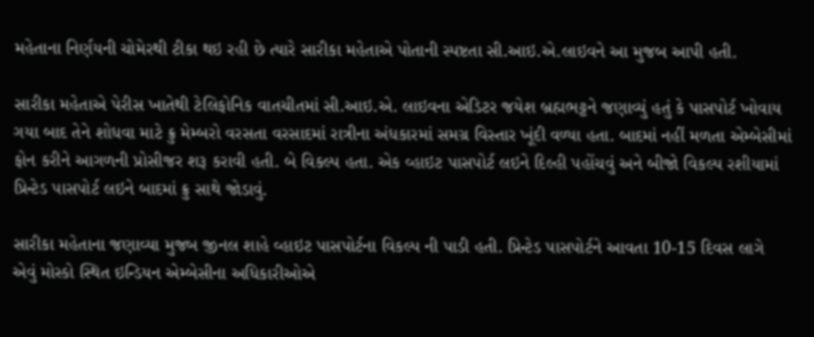મહેતાના નિર્ણયની ચોમેરથી ટીકા થઇ રહી છે ત્યારે સારીકા મહેતાએ પોતાની સ્પષ્ટતા સી.આઇ.એ.લાઇવને આ મુજબ આપી હતી.

સારીકા મહેતાએ પેરીસ ખાતેથી ટેલિફોનિક વાતચીતમાં સી.આઇ.એ. લાઇવના એડિટર જયેશ બ્રહ્મભટ્ટને જણાવ્યું હતું કે પાસપોર્ટ ખોવાય ગયા બાદ તેને શોધવા માટે ક્રુ મેમ્બરો વરસતા વરસાદમાં રાત્રીના અંધકારમાં સમગ્ર વિસ્તાર ખૂંદી વળ્યા હતા. બાદમાં નહીં મળતા એમ્બેસીમાં ફોન કરીને આગળની પ્રોસીજર શરૂ કરાવી હતી. બે વિકલ્પ હતા. એક વ્હાઇટ પાસપોર્ટ લઇને દિલ્હી પહોંચવું અને બીજો વિકલ્પ રશીયામાં પ્રિન્ટેડ પાસપોર્ટ લઇને બાદમાં ક્રુ સાથે જોડાવું.

સારીકા મહેતાના જણાવ્યા મુજબ જીનલ શાહે વ્હાઇટ પાસપોર્ટના વિકલ્પ ની પાડી હતી. પ્રિન્ટેડ પાસપોર્ટને આવતા 10-15 દિવસ લાગે એવું મોસ્કો સ્થિત ઇન્ડિયન એમ્બેસીના અધિકારીઓએ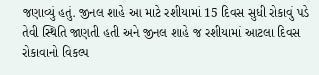જણાવ્યું હતું. જીનલ શાહે આ માટે રશીયામાં 15 દિવસ સુધી રોકાવું પડે તેવી સ્થિતિ જાણતી હતી અને જીનલ શાહે જ રશીયામાં આટલા દિવસ રોકાવાનો વિકલ્પ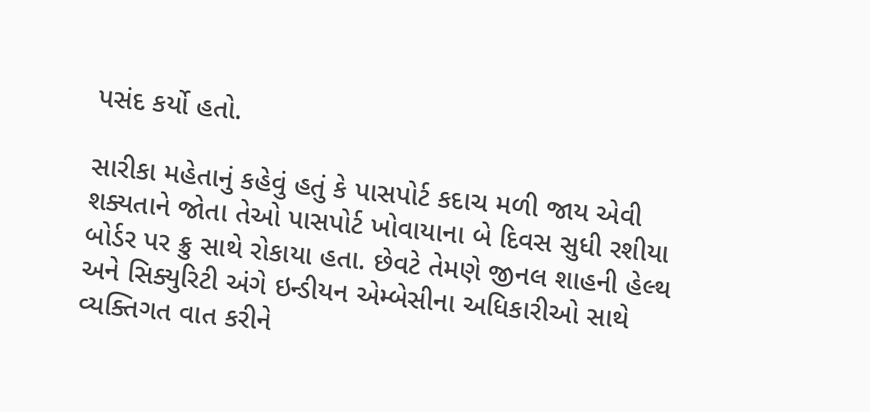પસંદ કર્યો હતો.

સારીકા મહેતાનું કહેવું હતું કે પાસપોર્ટ કદાચ મળી જાય એવી શક્યતાને જોતા તેઓ પાસપોર્ટ ખોવાયાના બે દિવસ સુધી રશીયા બોર્ડર પર ક્રુ સાથે રોકાયા હતા. છેવટે તેમણે જીનલ શાહની હેલ્થ અને સિક્યુરિટી અંગે ઇન્ડીયન એમ્બેસીના અધિકારીઓ સાથે વ્યક્તિગત વાત કરીને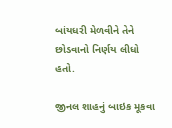બાંયધરી મેળવીને તેને છોડવાનો નિર્ણય લીધો હતો.

જીનલ શાહનું બાઇક મૂકવા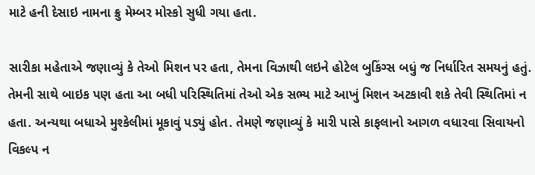માટે હની દેસાઇ નામના ક્રુ મેમ્બર મોસ્કો સુધી ગયા હતા.

સારીકા મહેતાએ જણાવ્યું કે તેઓ મિશન પર હતા, તેમના વિઝાથી લઇને હોટેલ બુકિંગ્સ બધું જ નિર્ધારિત સમયનું હતું. તેમની સાથે બાઇક પણ હતા આ બધી પરિસ્થિતિમાં તેઓ એક સભ્ય માટે આખું મિશન અટકાવી શકે તેવી સ્થિતિમાં ન હતા. અન્યથા બધાએ મુશ્કેલીમાં મૂકાવું પડ્યું હોત. તેમણે જણાવ્યું કે મારી પાસે કાફલાનો આગળ વધારવા સિવાયનો વિકલ્પ ન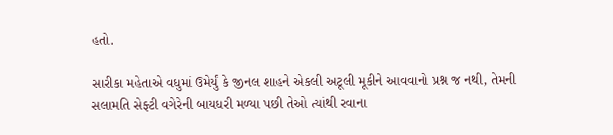હતો.

સારીકા મહેતાએ વધુમાં ઉમેર્યું કે જીનલ શાહને એકલી અટૂલી મૂકીને આવવાનો પ્રશ્ન જ નથી, તેમની સલામતિ સેફ્ટી વગેરેની બાયધરી મળ્યા પછી તેઓ ત્યાંથી રવાના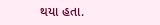થયા હતા.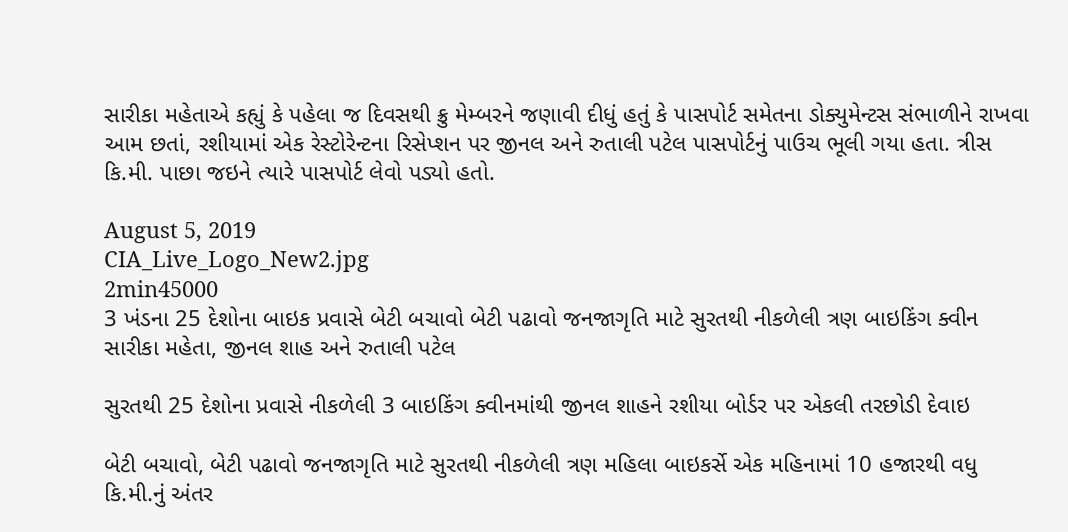સારીકા મહેતાએ કહ્યું કે પહેલા જ દિવસથી ક્રુ મેમ્બરને જણાવી દીધું હતું કે પાસપોર્ટ સમેતના ડોક્યુમેન્ટસ સંભાળીને રાખવા આમ છતાં, રશીયામાં એક રેસ્ટોરેન્ટના રિસેપ્શન પર જીનલ અને રુતાલી પટેલ પાસપોર્ટનું પાઉચ ભૂલી ગયા હતા. ત્રીસ કિ.મી. પાછા જઇને ત્યારે પાસપોર્ટ લેવો પડ્યો હતો.

August 5, 2019
CIA_Live_Logo_New2.jpg
2min45000
3 ખંડના 25 દેશોના બાઇક પ્રવાસે બેટી બચાવો બેટી પઢાવો જનજાગૃતિ માટે સુરતથી નીકળેલી ત્રણ બાઇકિંગ ક્વીન સારીકા મહેતા, જીનલ શાહ અને રુતાલી પટેલ

સુરતથી 25 દેશોના પ્રવાસે નીકળેલી 3 બાઇકિંગ ક્વીનમાંથી જીનલ શાહને રશીયા બોર્ડર પર એકલી તરછોડી દેવાઇ

બેટી બચાવો, બેટી પઢાવો જનજાગૃતિ માટે સુરતથી નીકળેલી ત્રણ મહિલા બાઇકર્સે એક મહિનામાં 10 હજારથી વધુ કિ.મી.નું અંતર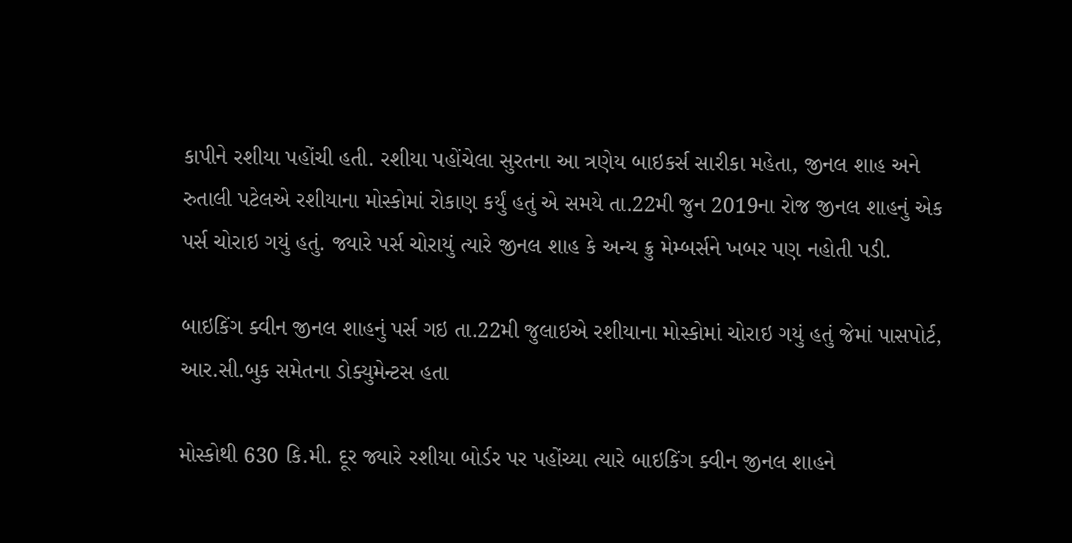કાપીને રશીયા પહોંચી હતી. રશીયા પહોંચેલા સુરતના આ ત્રણેય બાઇકર્સ સારીકા મહેતા, જીનલ શાહ અને રુતાલી પટેલએ રશીયાના મોસ્કોમાં રોકાણ કર્યું હતું એ સમયે તા.22મી જુન 2019ના રોજ જીનલ શાહનું એક પર્સ ચોરાઇ ગયું હતું. જ્યારે પર્સ ચોરાયું ત્યારે જીનલ શાહ કે અન્ય ક્રુ મેમ્બર્સને ખબર પણ નહોતી પડી.

બાઇકિંગ ક્વીન જીનલ શાહનું પર્સ ગઇ તા.22મી જુલાઇએ રશીયાના મોસ્કોમાં ચોરાઇ ગયું હતું જેમાં પાસપોર્ટ, આર.સી.બુક સમેતના ડોક્યુમેન્ટસ હતા

મોસ્કોથી 630 કિ.મી. દૂર જ્યારે રશીયા બોર્ડર પર પહોંચ્યા ત્યારે બાઇકિંગ ક્વીન જીનલ શાહને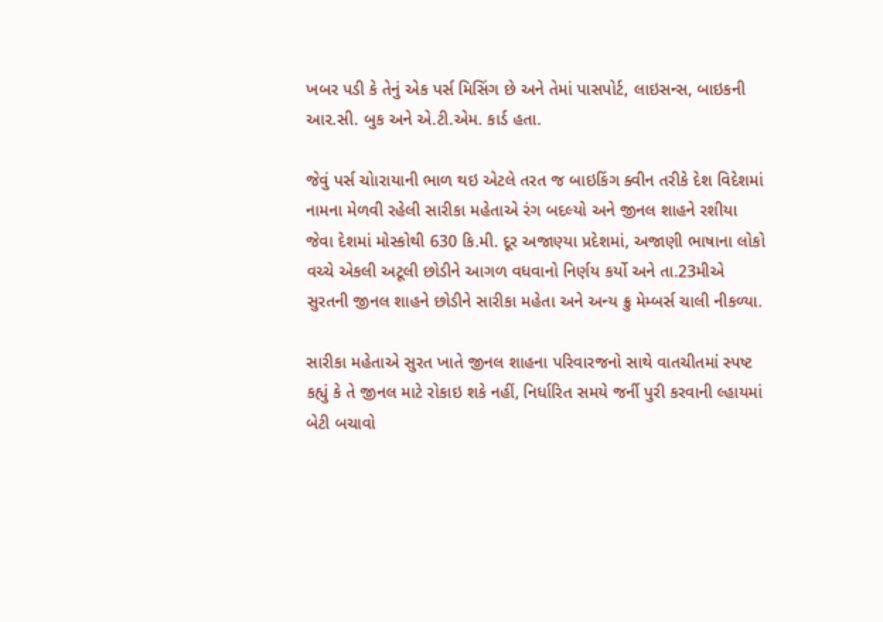ખબર પડી કે તેનું એક પર્સ મિસિંગ છે અને તેમાં પાસપોર્ટ, લાઇસન્સ, બાઇકની આર.સી. બુક અને એ.ટી.એમ. કાર્ડ હતા.

જેવું પર્સ ચોારાયાની ભાળ થઇ એટલે તરત જ બાઇકિંગ ક્વીન તરીકે દેશ વિદેશમાં નામના મેળવી રહેલી સારીકા મહેતાએ રંગ બદલ્યો અને જીનલ શાહને રશીયા જેવા દેશમાં મોસ્કોથી 630 કિ.મી. દૂર અજાણ્યા પ્રદેશમાં, અજાણી ભાષાના લોકો વચ્ચે એકલી અટૂલી છોડીને આગળ વધવાનો નિર્ણય કર્યો અને તા.23મીએ સુરતની જીનલ શાહને છોડીને સારીકા મહેતા અને અન્ય ક્રુ મેમ્બર્સ ચાલી નીકળ્યા.

સારીકા મહેતાએ સુરત ખાતે જીનલ શાહના પરિવારજનો સાથે વાતચીતમાં સ્પષ્ટ કહ્યું કે તે જીનલ માટે રોકાઇ શકે નહીં, નિર્ધારિત સમયે જર્ની પુરી કરવાની લ્હાયમાં બેટી બચાવો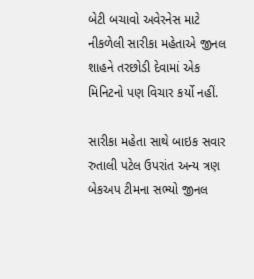બેટી બચાવો અવેરનેસ માટે નીકળેલી સારીકા મહેતાએ જીનલ શાહને તરછોડી દેવામાં એક મિનિટનો પણ વિચાર કર્યો નહીં.

સારીકા મહેતા સાથે બાઇક સવાર રુતાલી પટેલ ઉપરાંત અન્ય ત્રણ બેકઅપ ટીમના સભ્યો જીનલ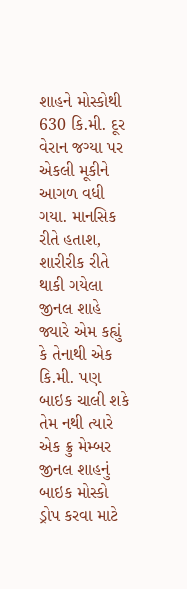શાહને મોસ્કોથી 630 કિ.મી. દૂર વેરાન જગ્યા પર એકલી મૂકીને આગળ વધી ગયા. માનસિક રીતે હતાશ, શારીરીક રીતે થાકી ગયેલા જીનલ શાહે જ્યારે એમ કહ્યું કે તેનાથી એક કિ.મી. પણ બાઇક ચાલી શકે તેમ નથી ત્યારે એક ક્રુ મેમ્બર જીનલ શાહનું બાઇક મોસ્કો ડ્રોપ કરવા માટે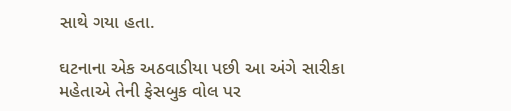સાથે ગયા હતા.

ઘટનાના એક અઠવાડીયા પછી આ અંગે સારીકા મહેતાએ તેની ફેસબુક વોલ પર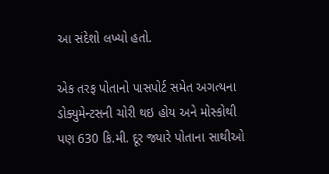આ સંદેશો લખ્યો હતો.

એક તરફ પોતાનો પાસપોર્ટ સમેત અગત્યના ડોક્યુમેન્ટસની ચોરી થઇ હોય અને મોસ્કોથી પણ 630 કિ.મી. દૂર જ્યારે પોતાના સાથીઓ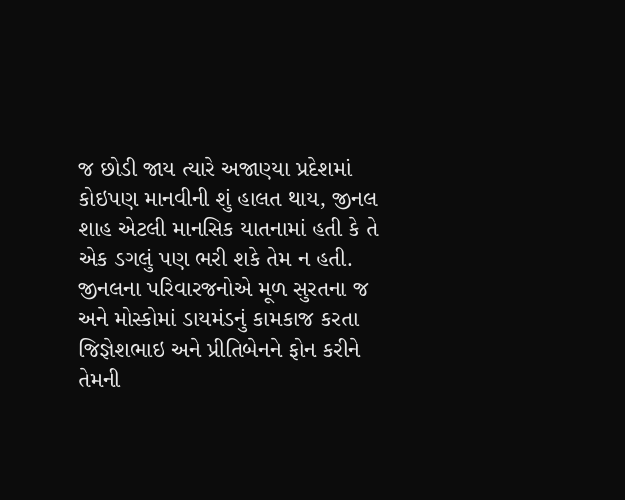જ છોડી જાય ત્યારે અજાણ્યા પ્રદેશમાં કોઇપણ માનવીની શું હાલત થાય, જીનલ શાહ એટલી માનસિક યાતનામાં હતી કે તે એક ડગલું પણ ભરી શકે તેમ ન હતી. જીનલના પરિવારજનોએ મૂળ સુરતના જ અને મોસ્કોમાં ડાયમંડનું કામકાજ કરતા જિજ્ઞેશભાઇ અને પ્રીતિબેનને ફોન કરીને તેમની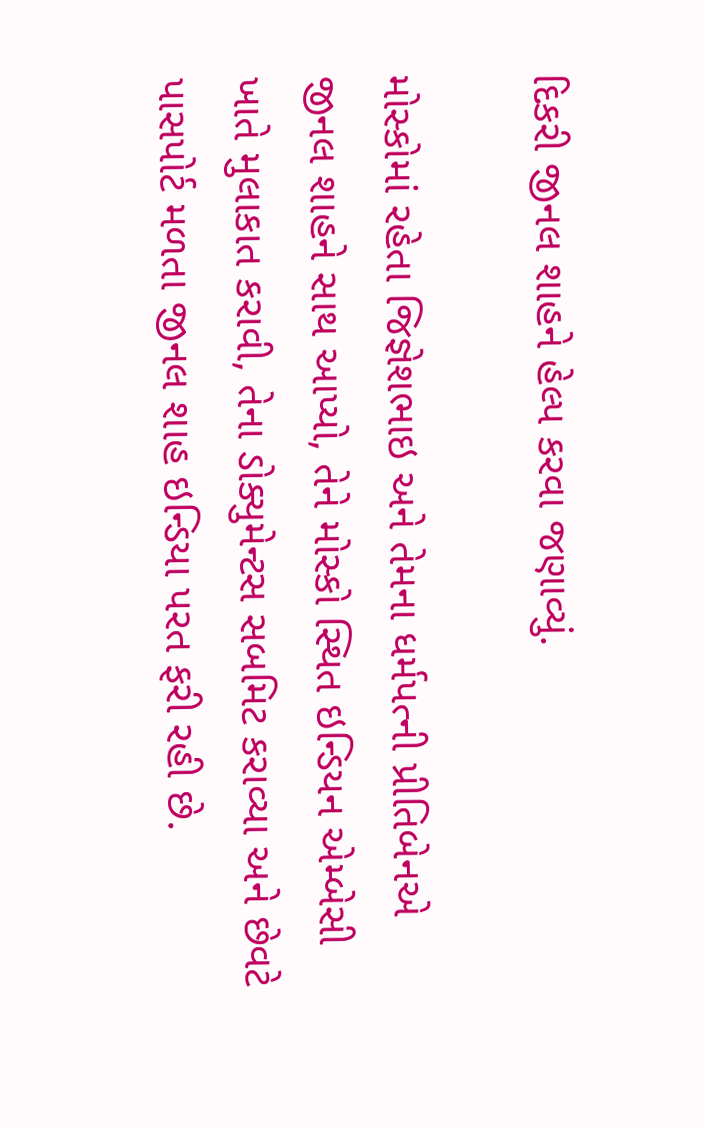દિકરી જીનલ શાહને હેલ્પ કરવા જણાવ્યું.

મોસ્કોમાં રહેતા જિજ્ઞેશભાઇ અને તેમના ધર્મપત્ની પ્રીતિબેનએ જીનલ શાહને સાથ આપ્યો, તેને મોસ્કો સ્થિત ઇન્ડિયન એમ્બેસી ખાતે મુલાકાત કરાવી, તેના ડોક્યુમેન્ટસ સબમિટ કરાવ્યા અને છેવટે પાસપોર્ટ મળતા જીનલ શાહ ઇન્ડિયા પરત ફરી રહી છે.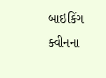બાઇકિંગ ક્વીનના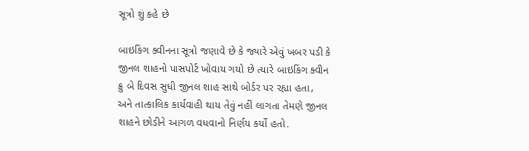સૂત્રો શું કહે છે

બાઇકિંગ ક્વીનના સૂત્રો જણાવે છે કે જ્યારે એવું ખબર પડી કે જીનલ શાહનો પાસપોર્ટ ખોવાય ગયો છે ત્યારે બાઇકિંગ ક્વીન ક્રુ બે દિવસ સુધી જીનલ શાહ સાથે બોર્ડર પર રહ્યા હતા, અને તાત્કાલિક કાર્યવાહી થાય તેવું નહીં લાગતા તેમણે જીનલ શાહને છોડીને આગળ વધવાનો નિર્ણય કર્યો હતો.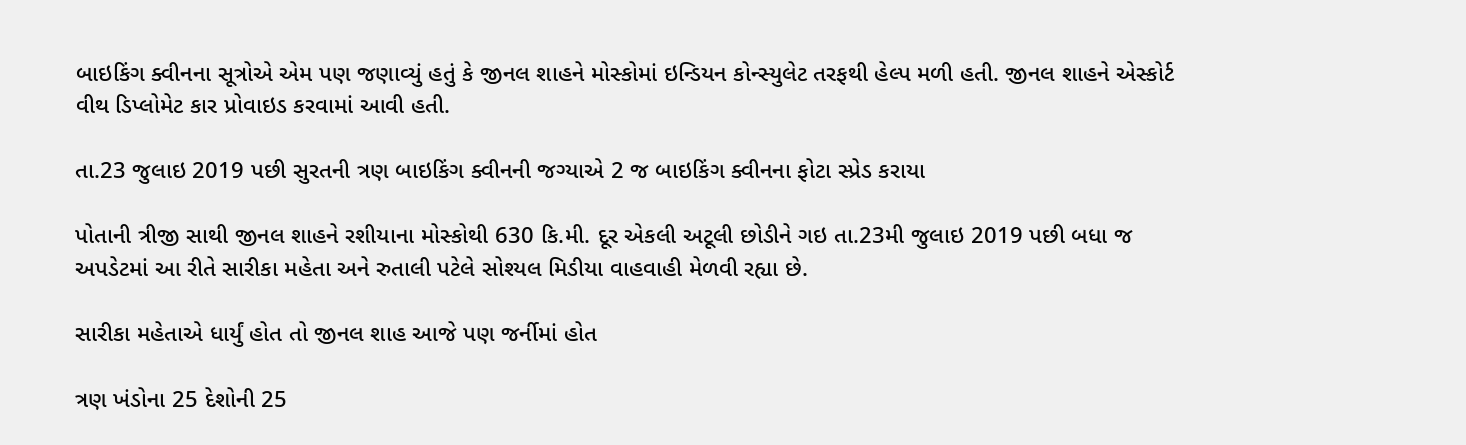બાઇકિંગ ક્વીનના સૂત્રોએ એમ પણ જણાવ્યું હતું કે જીનલ શાહને મોસ્કોમાં ઇન્ડિયન કોન્સ્યુલેટ તરફથી હેલ્પ મળી હતી. જીનલ શાહને એસ્કોર્ટ વીથ ડિપ્લોમેટ કાર પ્રોવાઇડ કરવામાં આવી હતી.

તા.23 જુલાઇ 2019 પછી સુરતની ત્રણ બાઇકિંગ ક્વીનની જગ્યાએ 2 જ બાઇકિંગ ક્વીનના ફોટા સ્પ્રેડ કરાયા

પોતાની ત્રીજી સાથી જીનલ શાહને રશીયાના મોસ્કોથી 630 કિ.મી. દૂર એકલી અટૂલી છોડીને ગઇ તા.23મી જુલાઇ 2019 પછી બધા જ અપડેટમાં આ રીતે સારીકા મહેતા અને રુતાલી પટેલે સોશ્યલ મિડીયા વાહવાહી મેળવી રહ્યા છે.

સારીકા મહેતાએ ધાર્યું હોત તો જીનલ શાહ આજે પણ જર્નીમાં હોત

ત્રણ ખંડોના 25 દેશોની 25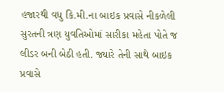હજારથી વધુ કિ.મી.ના બાઇક પ્રવાસે નીકળેલી સુરતની ત્રણ યુવતિઓમાં સારીકા મહેતા પોતે જ લીડર બની બેઠી હતી. જ્યારે તેની સાથે બાઇક પ્રવાસે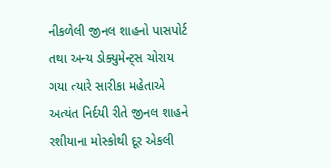નીકળેલી જીનલ શાહનો પાસપોર્ટ તથા અન્ય ડોક્યુમેન્ટ્સ ચોરાય ગયા ત્યારે સારીકા મહેતાએ અત્યંત નિર્દયી રીતે જીનલ શાહને રશીયાના મોસ્કોથી દૂર એકલી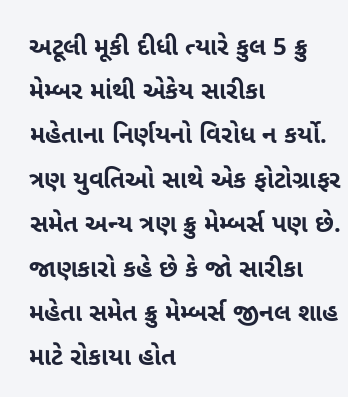અટૂલી મૂકી દીધી ત્યારે કુલ 5 ક્રુ મેમ્બર માંથી એકેય સારીકા મહેતાના નિર્ણયનો વિરોધ ન કર્યો. ત્રણ યુવતિઓ સાથે એક ફોટોગ્રાફર સમેત અન્ય ત્રણ ક્રુ મેમ્બર્સ પણ છે. જાણકારો કહે છે કે જો સારીકા મહેતા સમેત ક્રુ મેમ્બર્સ જીનલ શાહ માટે રોકાયા હોત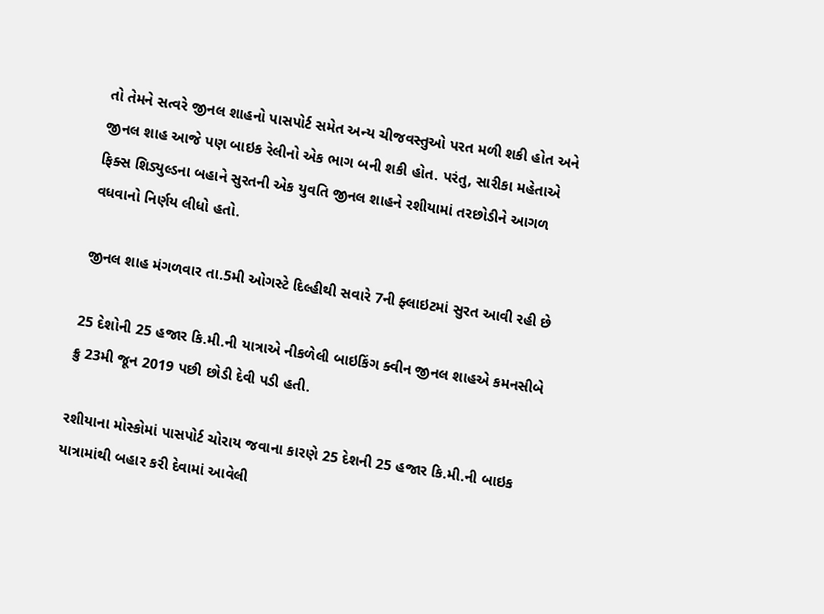તો તેમને સત્વરે જીનલ શાહનો પાસપોર્ટ સમેત અન્ય ચીજવસ્તુઓ પરત મળી શકી હોત અને જીનલ શાહ આજે પણ બાઇક રેલીનો એક ભાગ બની શકી હોત. પરંતુ, સારીકા મહેતાએ ફિક્સ શિડ્યુલ્ડના બહાને સુરતની એક યુવતિ જીનલ શાહને રશીયામાં તરછોડીને આગળ વધવાનો નિર્ણય લીધો હતો.

જીનલ શાહ મંગળવાર તા.5મી ઓગસ્ટે દિલ્હીથી સવારે 7ની ફ્લાઇટમાં સુરત આવી રહી છે

25 દેશોની 25 હજાર કિ.મી.ની યાત્રાએ નીકળેલી બાઇકિંગ ક્વીન જીનલ શાહએ કમનસીબે ક્રુ 23મી જૂન 2019 પછી છોડી દેવી પડી હતી.

રશીયાના મોસ્કોમાં પાસપોર્ટ ચોરાય જવાના કારણે 25 દેશની 25 હજાર કિ.મી.ની બાઇક યાત્રામાંથી બહાર કરી દેવામાં આવેલી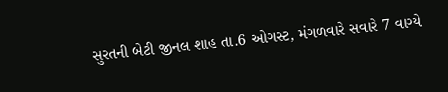સુરતની બેટી જીનલ શાહ તા.6 ઓગસ્ટ, મંગળવારે સવારે 7 વાગ્યે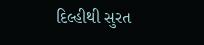દિલ્હીથી સુરત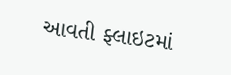આવતી ફ્લાઇટમાં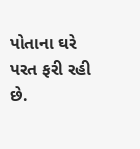પોતાના ઘરે પરત ફરી રહી છે.